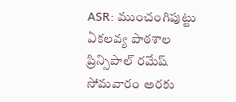ASR: ముంచంగిపుట్టు ఏకలవ్య పాఠశాల ప్రిన్సిపాల్ రమేష్ సోమవారం అరకు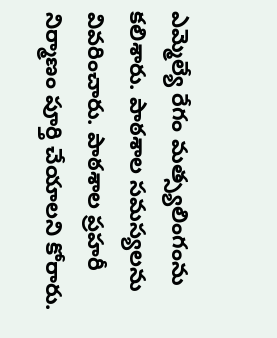ఎమ్మెల్యే రేగం మత్స్యలింగంను కలిశారు. పాఠశాల సమస్యలను వివరించారు. పాఠశాల ప్రహరీ నిర్మాణం పూర్తి చేయాలని కోరారు.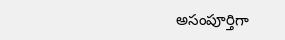అసంపూర్తిగా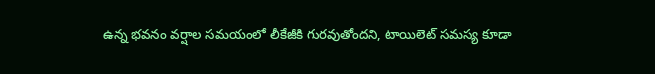ఉన్న భవనం వర్షాల సమయంలో లీకేజీకి గురవుతోందని, టాయిలెట్ సమస్య కూడా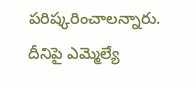పరిష్కరించాలన్నారు. దీనిపై ఎమ్మెల్యే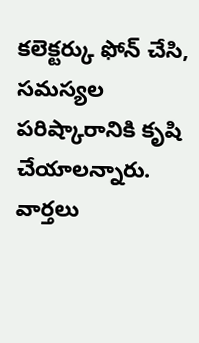కలెక్టర్కు ఫోన్ చేసి, సమస్యల పరిష్కారానికి కృషి చేయాలన్నారు.
వార్తలు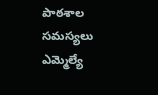పాఠశాల సమస్యలు ఎమ్మెల్యే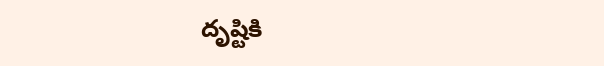దృష్టికి